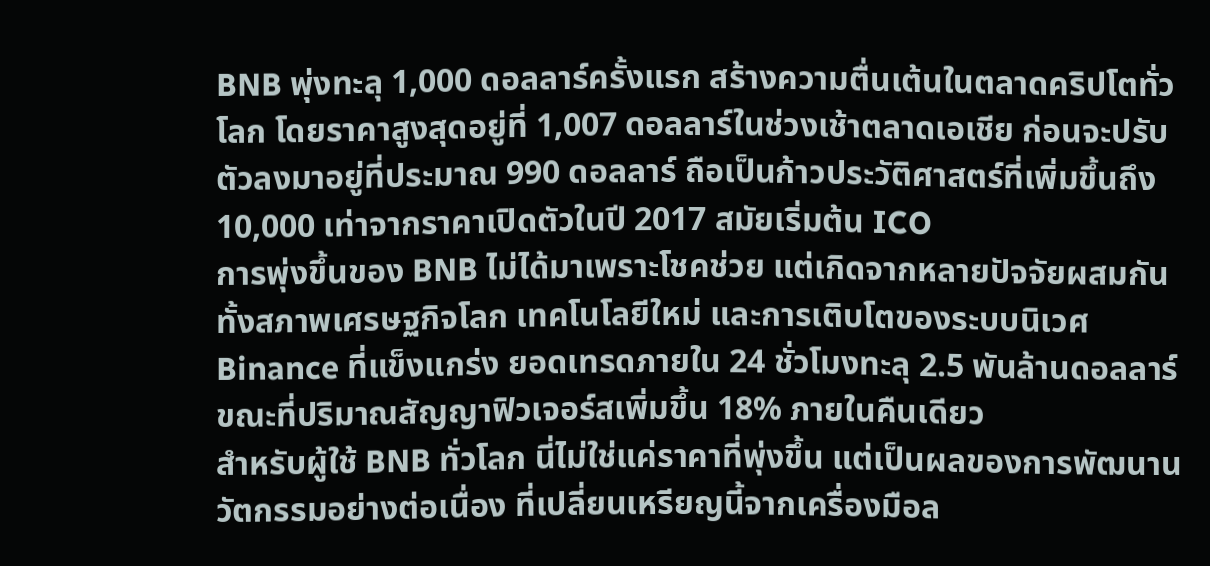BNB พุ่งทะลุ 1,000 ดอลลาร์ครั้งแรก สร้างความตื่นเต้นในตลาดคริปโตทั่วโลก โดยราคาสูงสุดอยู่ที่ 1,007 ดอลลาร์ในช่วงเช้าตลาดเอเชีย ก่อนจะปรับตัวลงมาอยู่ที่ประมาณ 990 ดอลลาร์ ถือเป็นก้าวประวัติศาสตร์ที่เพิ่มขึ้นถึง 10,000 เท่าจากราคาเปิดตัวในปี 2017 สมัยเริ่มต้น ICO
การพุ่งขึ้นของ BNB ไม่ได้มาเพราะโชคช่วย แต่เกิดจากหลายปัจจัยผสมกัน ทั้งสภาพเศรษฐกิจโลก เทคโนโลยีใหม่ และการเติบโตของระบบนิเวศ Binance ที่แข็งแกร่ง ยอดเทรดภายใน 24 ชั่วโมงทะลุ 2.5 พันล้านดอลลาร์ ขณะที่ปริมาณสัญญาฟิวเจอร์สเพิ่มขึ้น 18% ภายในคืนเดียว
สำหรับผู้ใช้ BNB ทั่วโลก นี่ไม่ใช่แค่ราคาที่พุ่งขึ้น แต่เป็นผลของการพัฒนานวัตกรรมอย่างต่อเนื่อง ที่เปลี่ยนเหรียญนี้จากเครื่องมือล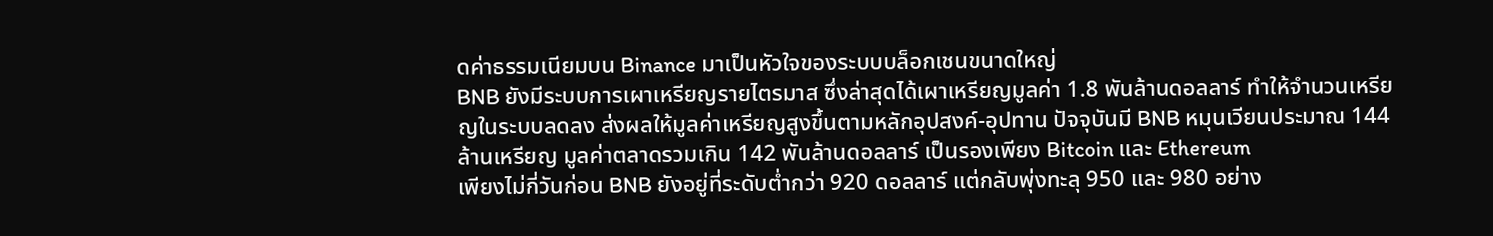ดค่าธรรมเนียมบน Binance มาเป็นหัวใจของระบบบล็อกเชนขนาดใหญ่
BNB ยังมีระบบการเผาเหรียญรายไตรมาส ซึ่งล่าสุดได้เผาเหรียญมูลค่า 1.8 พันล้านดอลลาร์ ทำให้จำนวนเหรียญในระบบลดลง ส่งผลให้มูลค่าเหรียญสูงขึ้นตามหลักอุปสงค์-อุปทาน ปัจจุบันมี BNB หมุนเวียนประมาณ 144 ล้านเหรียญ มูลค่าตลาดรวมเกิน 142 พันล้านดอลลาร์ เป็นรองเพียง Bitcoin และ Ethereum
เพียงไม่กี่วันก่อน BNB ยังอยู่ที่ระดับต่ำกว่า 920 ดอลลาร์ แต่กลับพุ่งทะลุ 950 และ 980 อย่าง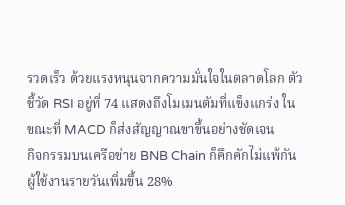รวดเร็ว ด้วยแรงหนุนจากความมั่นใจในตลาดโลก ตัวชี้วัด RSI อยู่ที่ 74 แสดงถึงโมเมนตัมที่แข็งแกร่ง ในขณะที่ MACD ก็ส่งสัญญาณขาขึ้นอย่างชัดเจน
กิจกรรมบนเครือข่าย BNB Chain ก็คึกคักไม่แพ้กัน ผู้ใช้งานรายวันเพิ่มขึ้น 28%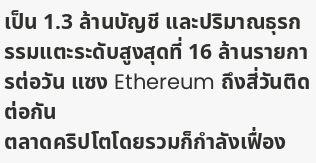เป็น 1.3 ล้านบัญชี และปริมาณธุรกรรมแตะระดับสูงสุดที่ 16 ล้านรายการต่อวัน แซง Ethereum ถึงสี่วันติดต่อกัน
ตลาดคริปโตโดยรวมก็กำลังเฟื่อง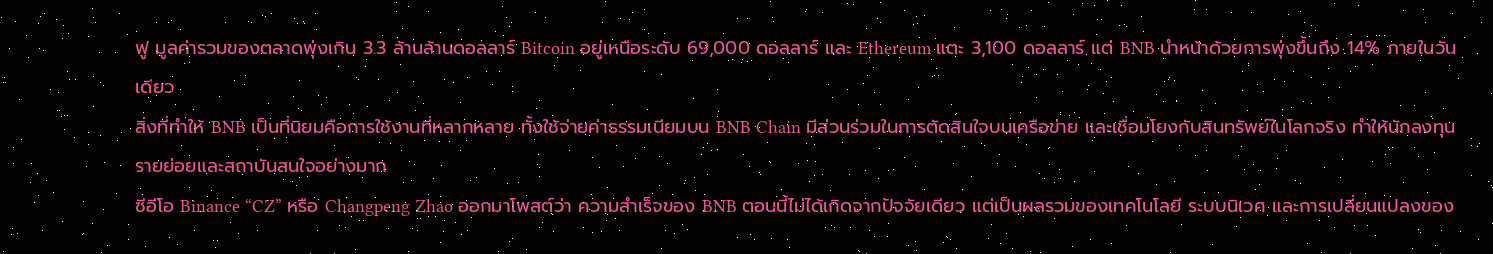ฟู มูลค่ารวมของตลาดพุ่งเกิน 3.3 ล้านล้านดอลลาร์ Bitcoin อยู่เหนือระดับ 69,000 ดอลลาร์ และ Ethereum แตะ 3,100 ดอลลาร์ แต่ BNB นำหน้าด้วยการพุ่งขึ้นถึง 14% ภายในวันเดียว
สิ่งที่ทำให้ BNB เป็นที่นิยมคือการใช้งานที่หลากหลาย ทั้งใช้จ่ายค่าธรรมเนียมบน BNB Chain มีส่วนร่วมในการตัดสินใจบนเครือข่าย และเชื่อมโยงกับสินทรัพย์ในโลกจริง ทำให้นักลงทุนรายย่อยและสถาบันสนใจอย่างมาก
ซีอีโอ Binance “CZ” หรือ Changpeng Zhao ออกมาโพสต์ว่า ความสำเร็จของ BNB ตอนนี้ไม่ได้เกิดจากปัจจัยเดียว แต่เป็นผลรวมของเทคโนโลยี ระบบนิเวศ และการเปลี่ยนแปลงของ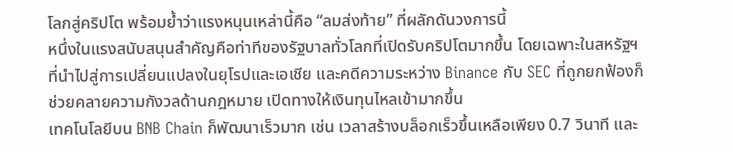โลกสู่คริปโต พร้อมย้ำว่าแรงหนุนเหล่านี้คือ “ลมส่งท้าย” ที่ผลักดันวงการนี้
หนึ่งในแรงสนับสนุนสำคัญคือท่าทีของรัฐบาลทั่วโลกที่เปิดรับคริปโตมากขึ้น โดยเฉพาะในสหรัฐฯ ที่นำไปสู่การเปลี่ยนแปลงในยุโรปและเอเชีย และคดีความระหว่าง Binance กับ SEC ที่ถูกยกฟ้องก็ช่วยคลายความกังวลด้านกฎหมาย เปิดทางให้เงินทุนไหลเข้ามากขึ้น
เทคโนโลยีบน BNB Chain ก็พัฒนาเร็วมาก เช่น เวลาสร้างบล็อกเร็วขึ้นเหลือเพียง 0.7 วินาที และ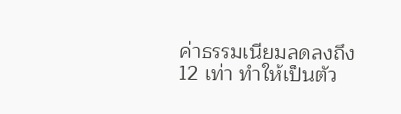ค่าธรรมเนียมลดลงถึง 12 เท่า ทำให้เป็นตัว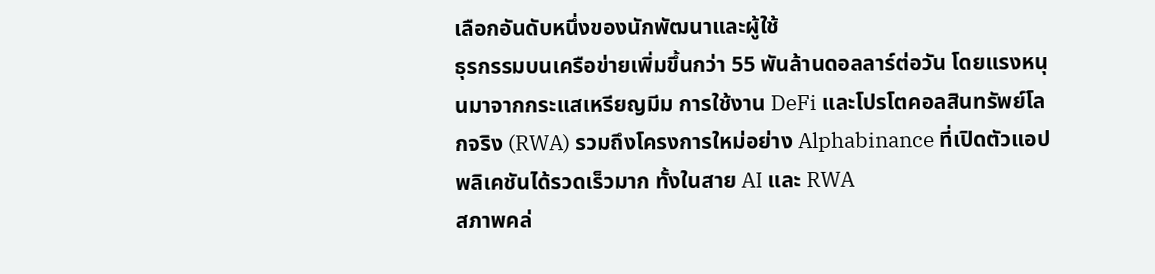เลือกอันดับหนึ่งของนักพัฒนาและผู้ใช้
ธุรกรรมบนเครือข่ายเพิ่มขึ้นกว่า 55 พันล้านดอลลาร์ต่อวัน โดยแรงหนุนมาจากกระแสเหรียญมีม การใช้งาน DeFi และโปรโตคอลสินทรัพย์โลกจริง (RWA) รวมถึงโครงการใหม่อย่าง Alphabinance ที่เปิดตัวแอปพลิเคชันได้รวดเร็วมาก ทั้งในสาย AI และ RWA
สภาพคล่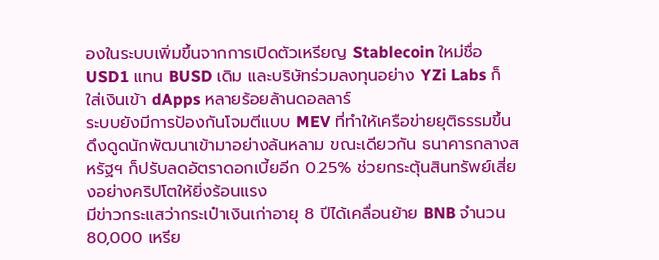องในระบบเพิ่มขึ้นจากการเปิดตัวเหรียญ Stablecoin ใหม่ชื่อ USD1 แทน BUSD เดิม และบริษัทร่วมลงทุนอย่าง YZi Labs ก็ใส่เงินเข้า dApps หลายร้อยล้านดอลลาร์
ระบบยังมีการป้องกันโจมตีแบบ MEV ที่ทำให้เครือข่ายยุติธรรมขึ้น ดึงดูดนักพัฒนาเข้ามาอย่างล้นหลาม ขณะเดียวกัน ธนาคารกลางสหรัฐฯ ก็ปรับลดอัตราดอกเบี้ยอีก 0.25% ช่วยกระตุ้นสินทรัพย์เสี่ยงอย่างคริปโตให้ยิ่งร้อนแรง
มีข่าวกระแสว่ากระเป๋าเงินเก่าอายุ 8 ปีได้เคลื่อนย้าย BNB จำนวน 80,000 เหรีย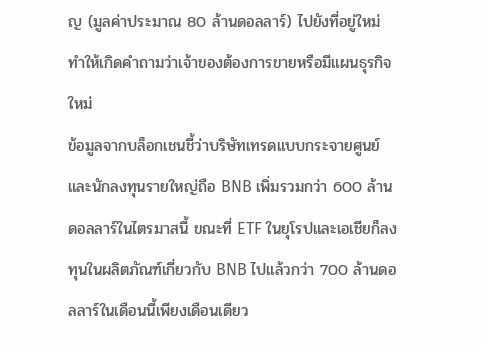ญ (มูลค่าประมาณ 80 ล้านดอลลาร์) ไปยังที่อยู่ใหม่ ทำให้เกิดคำถามว่าเจ้าของต้องการขายหรือมีแผนธุรกิจใหม่
ข้อมูลจากบล็อกเชนชี้ว่าบริษัทเทรดแบบกระจายศูนย์และนักลงทุนรายใหญ่ถือ BNB เพิ่มรวมกว่า 600 ล้านดอลลาร์ในไตรมาสนี้ ขณะที่ ETF ในยุโรปและเอเชียก็ลงทุนในผลิตภัณฑ์เกี่ยวกับ BNB ไปแล้วกว่า 700 ล้านดอลลาร์ในเดือนนี้เพียงเดือนเดียว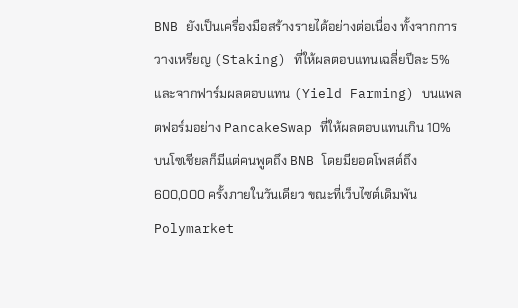BNB ยังเป็นเครื่องมือสร้างรายได้อย่างต่อเนื่อง ทั้งจากการวางเหรียญ (Staking) ที่ให้ผลตอบแทนเฉลี่ยปีละ 5% และจากฟาร์มผลตอบแทน (Yield Farming) บนแพลตฟอร์มอย่าง PancakeSwap ที่ให้ผลตอบแทนเกิน 10%
บนโซเชียลก็มีแต่คนพูดถึง BNB โดยมียอดโพสต์ถึง 600,000 ครั้งภายในวันเดียว ขณะที่เว็บไซต์เดิมพัน Polymarket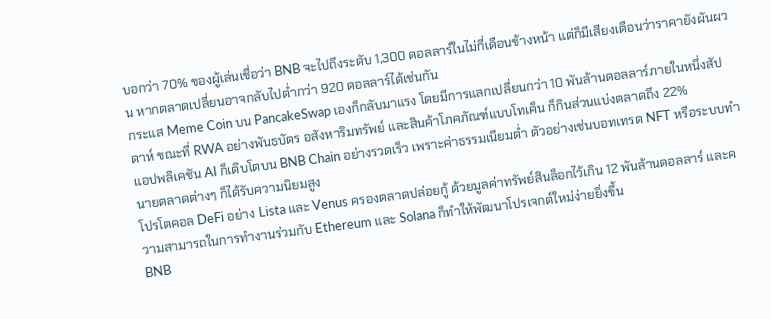บอกว่า 70% ของผู้เล่นเชื่อว่า BNB จะไปถึงระดับ 1,300 ดอลลาร์ในไม่กี่เดือนข้างหน้า แต่ก็มีเสียงเตือนว่าราคายังผันผวน หากตลาดเปลี่ยนอาจกลับไปต่ำกว่า 920 ดอลลาร์ได้เช่นกัน
กระแส Meme Coin บน PancakeSwap เองก็กลับมาแรง โดยมีการแลกเปลี่ยนกว่า 10 พันล้านดอลลาร์ภายในหนึ่งสัปดาห์ ขณะที่ RWA อย่างพันธบัตร อสังหาริมทรัพย์ และสินค้าโภคภัณฑ์แบบโทเค็น ก็กินส่วนแบ่งตลาดถึง 22%
แอปพลิเคชัน AI ก็เติบโตบน BNB Chain อย่างรวดเร็ว เพราะค่าธรรมเนียมต่ำ ตัวอย่างเช่นบอทเทรด NFT หรือระบบทำนายตลาดต่างๆ ก็ได้รับความนิยมสูง
โปรโตคอล DeFi อย่าง Lista และ Venus ครองตลาดปล่อยกู้ ด้วยมูลค่าทรัพย์สินล็อกไว้เกิน 12 พันล้านดอลลาร์ และความสามารถในการทำงานร่วมกับ Ethereum และ Solana ก็ทำให้พัฒนาโปรเจกต์ใหม่ง่ายยิ่งขึ้น
BNB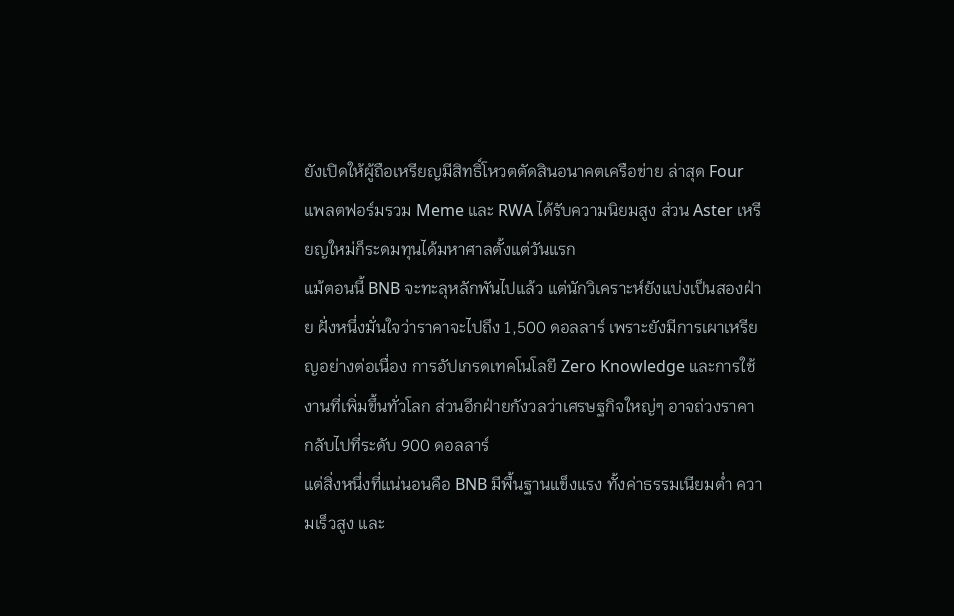ยังเปิดให้ผู้ถือเหรียญมีสิทธิ์โหวตตัดสินอนาคตเครือข่าย ล่าสุด Four แพลตฟอร์มรวม Meme และ RWA ได้รับความนิยมสูง ส่วน Aster เหรียญใหม่ก็ระดมทุนได้มหาศาลตั้งแต่วันแรก
แม้ตอนนี้ BNB จะทะลุหลักพันไปแล้ว แต่นักวิเคราะห์ยังแบ่งเป็นสองฝ่าย ฝั่งหนึ่งมั่นใจว่าราคาจะไปถึง 1,500 ดอลลาร์ เพราะยังมีการเผาเหรียญอย่างต่อเนื่อง การอัปเกรดเทคโนโลยี Zero Knowledge และการใช้งานที่เพิ่มขึ้นทั่วโลก ส่วนอีกฝ่ายกังวลว่าเศรษฐกิจใหญ่ๆ อาจถ่วงราคากลับไปที่ระดับ 900 ดอลลาร์
แต่สิ่งหนึ่งที่แน่นอนคือ BNB มีพื้นฐานแข็งแรง ทั้งค่าธรรมเนียมต่ำ ความเร็วสูง และ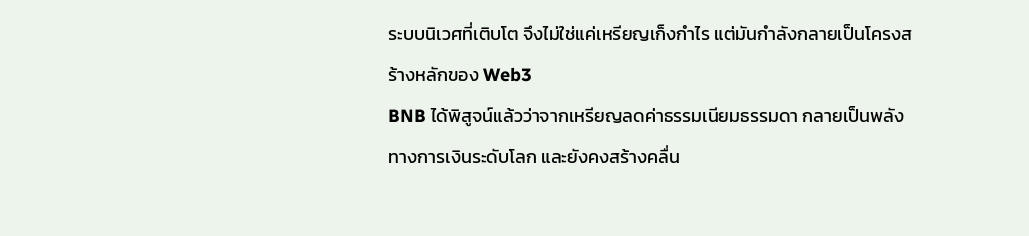ระบบนิเวศที่เติบโต จึงไม่ใช่แค่เหรียญเก็งกำไร แต่มันกำลังกลายเป็นโครงสร้างหลักของ Web3
BNB ได้พิสูจน์แล้วว่าจากเหรียญลดค่าธรรมเนียมธรรมดา กลายเป็นพลังทางการเงินระดับโลก และยังคงสร้างคลื่น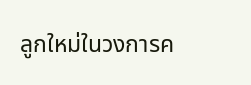ลูกใหม่ในวงการค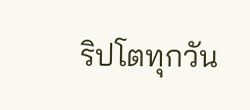ริปโตทุกวัน